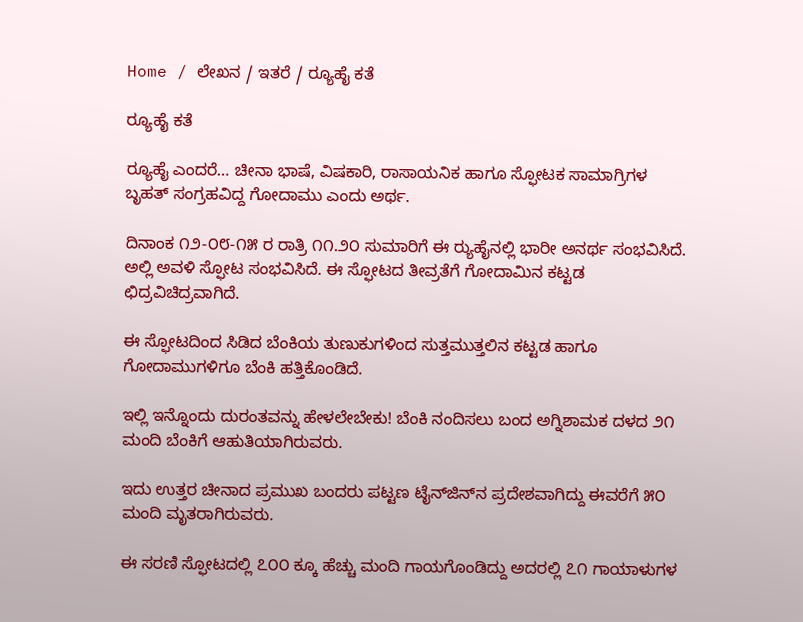Home / ಲೇಖನ / ಇತರೆ / ರ್‍ಯೂಹೈ ಕತೆ

ರ್‍ಯೂಹೈ ಕತೆ

ರ್‍ಯೂಹೈ ಎಂದರೆ… ಚೀನಾ ಭಾಷೆ, ವಿಷಕಾರಿ, ರಾಸಾಯನಿಕ ಹಾಗೂ ಸ್ಫೋಟಕ ಸಾಮಾಗ್ರಿಗಳ ಬೃಹತ್ ಸಂಗ್ರಹವಿದ್ದ ಗೋದಾಮು ಎಂದು ಅರ್ಥ.

ದಿನಾಂಕ ೧೨-೦೮-೧೫ ರ ರಾತ್ರಿ ೧೧.೨೦ ಸುಮಾರಿಗೆ ಈ ರ್‍ಯುಹೈನಲ್ಲಿ ಭಾರೀ ಅನರ್ಥ ಸಂಭವಿಸಿದೆ. ಅಲ್ಲಿ ಅವಳಿ ಸ್ಫೋಟ ಸಂಭವಿಸಿದೆ. ಈ ಸ್ಫೋಟದ ತೀವ್ರತೆಗೆ ಗೋದಾಮಿನ ಕಟ್ಟಡ ಛಿದ್ರವಿಚಿದ್ರವಾಗಿದೆ.

ಈ ಸ್ಫೋಟದಿಂದ ಸಿಡಿದ ಬೆಂಕಿಯ ತುಣುಕುಗಳಿಂದ ಸುತ್ತಮುತ್ತಲಿನ ಕಟ್ಟಡ ಹಾಗೂ ಗೋದಾಮುಗಳಿಗೂ ಬೆಂಕಿ ಹತ್ತಿಕೊಂಡಿದೆ.

ಇಲ್ಲಿ ಇನ್ನೊಂದು ದುರಂತವನ್ನು ಹೇಳಲೇಬೇಕು! ಬೆಂಕಿ ನಂದಿಸಲು ಬಂದ ಅಗ್ನಿಶಾಮಕ ದಳದ ೨೧ ಮಂದಿ ಬೆಂಕಿಗೆ ಆಹುತಿಯಾಗಿರುವರು.

ಇದು ಉತ್ತರ ಚೀನಾದ ಪ್ರಮುಖ ಬಂದರು ಪಟ್ಟಣ ಟೈನ್‌ಜಿನ್‌ನ ಪ್ರದೇಶವಾಗಿದ್ದು ಈವರೆಗೆ ೫೦ ಮಂದಿ ಮೃತರಾಗಿರುವರು.

ಈ ಸರಣಿ ಸ್ಫೋಟದಲ್ಲಿ ೭೦೦ ಕ್ಕೂ ಹೆಚ್ಚು ಮಂದಿ ಗಾಯಗೊಂಡಿದ್ದು ಅದರಲ್ಲಿ ೭೧ ಗಾಯಾಳುಗಳ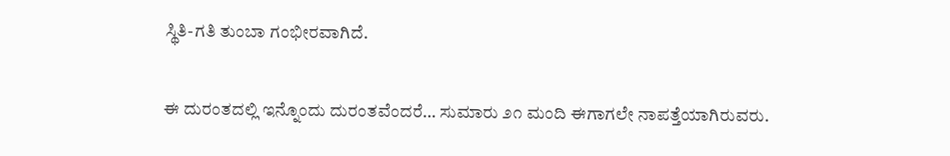ಸ್ಥಿತಿ-ಗತಿ ತುಂಬಾ ಗಂಭೀರವಾಗಿದೆ.

ಈ ದುರಂತದಲ್ಲಿ ಇನ್ನೊಂದು ದುರಂತವೆಂದರೆ… ಸುಮಾರು ೨೧ ಮಂದಿ ಈಗಾಗಲೇ ನಾಪತ್ತೆಯಾಗಿರುವರು.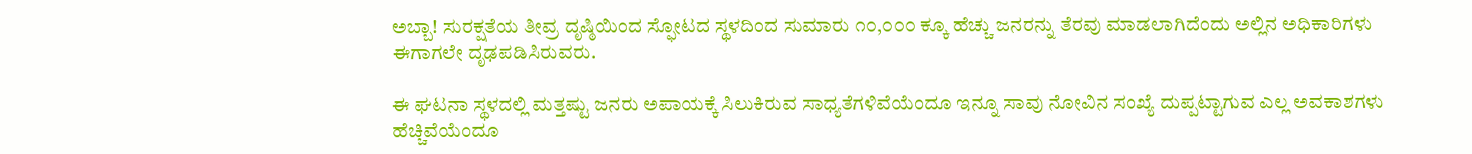ಅಬ್ಬಾ! ಸುರಕ್ಷತೆಯ ತೀವ್ರ ದೃಷ್ಠಿಯಿಂದ ಸ್ಫೋಟದ ಸ್ಥಳದಿಂದ ಸುಮಾರು ೧೦,೦೦೦ ಕ್ಕೂ ಹೆಚ್ಚು ಜನರನ್ನು ತೆರವು ಮಾಡಲಾಗಿದೆಂದು ಅಲ್ಲಿನ ಅಧಿಕಾರಿಗಳು ಈಗಾಗಲೇ ದೃಢಪಡಿಸಿರುವರು.

ಈ ಘಟನಾ ಸ್ಥಳದಲ್ಲಿ ಮತ್ತಷ್ಟು ಜನರು ಅಪಾಯಕ್ಕೆ ಸಿಲುಕಿರುವ ಸಾಧ್ಯತೆಗಳಿವೆಯೆಂದೂ ಇನ್ನೂ ಸಾವು ನೋವಿನ ಸಂಖ್ಯೆ ದುಪ್ಪಟ್ಟಾಗುವ ಎಲ್ಲ ಅವಕಾಶಗಳು ಹೆಚ್ಚಿವೆಯೆಂದೂ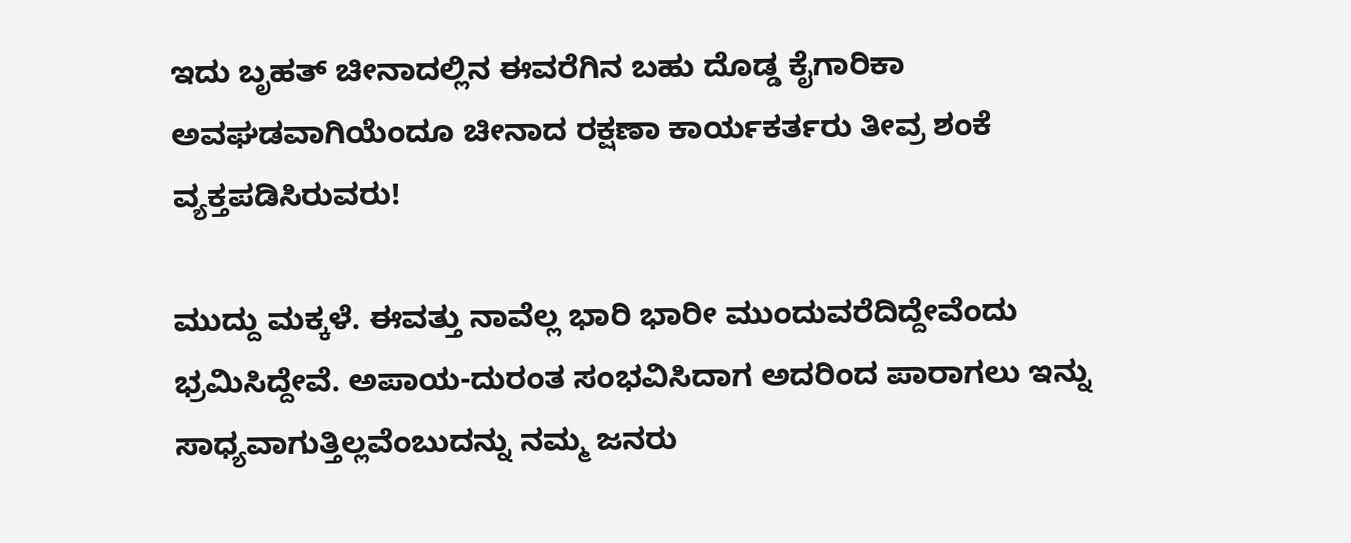ಇದು ಬೃಹತ್ ಚೀನಾದಲ್ಲಿನ ಈವರೆಗಿನ ಬಹು ದೊಡ್ಡ ಕೈಗಾರಿಕಾ ಅವಘಡವಾಗಿಯೆಂದೂ ಚೀನಾದ ರಕ್ಷಣಾ ಕಾರ್ಯಕರ್ತರು ತೀವ್ರ ಶಂಕೆ ವ್ಯಕ್ತಪಡಿಸಿರುವರು!

ಮುದ್ದು ಮಕ್ಕಳೆ. ಈವತ್ತು ನಾವೆಲ್ಲ ಭಾರಿ ಭಾರೀ ಮುಂದುವರೆದಿದ್ದೇವೆಂದು ಭ್ರಮಿಸಿದ್ದೇವೆ. ಅಪಾಯ-ದುರಂತ ಸಂಭವಿಸಿದಾಗ ಅದರಿಂದ ಪಾರಾಗಲು ಇನ್ನು ಸಾಧ್ಯವಾಗುತ್ತಿಲ್ಲವೆಂಬುದನ್ನು ನಮ್ಮ ಜನರು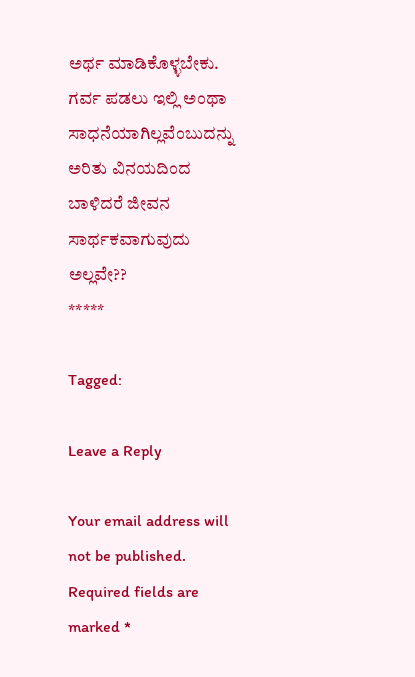ಅರ್ಥ ಮಾಡಿಕೊಳ್ಳಬೇಕು. ಗರ್ವ ಪಡಲು ಇಲ್ಲಿ ಅಂಥಾ ಸಾಧನೆಯಾಗಿಲ್ಲವೆಂಬುದನ್ನು ಅರಿತು ವಿನಯದಿಂದ ಬಾಳಿದರೆ ಜೀವನ ಸಾರ್ಥಕವಾಗುವುದು ಅಲ್ಲವೇ??
*****

Tagged:

Leave a Reply

Your email address will not be published. Required fields are marked *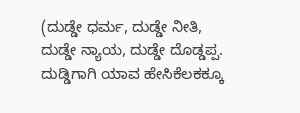(ದುಡ್ಡೇ ಧರ್ಮ, ದುಡ್ಡೇ ನೀತಿ, ದುಡ್ಡೇ ನ್ಯಾಯ, ದುಡ್ಡೇ ದೊಡ್ಡಪ್ಪ. ದುಡ್ಡಿಗಾಗಿ ಯಾವ ಹೇಸಿಕೆಲಕಕ್ಕೂ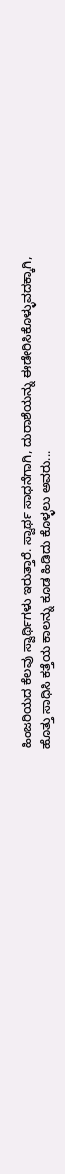ಹಿಂಜರಿಯದ ಕೆಲವು ಸ್ವಾರ್ಥಿಗಳು ಇರುತ್ತಾರೆ. ಸ್ವಾರ್ಥ ಸಾಧನೆಗಾಗಿ, ದುರಾಶೆಯನ್ನು ಈಡೇರಿಸಿಕೊಳ್ಳುವದಕ್ಕಾಗಿ, ಹೊತ್ತು ಸಾಧಿಸಿ ಕತ್ತೆಯ ಕಾಲನ್ನು ಕೂಡ ಹಿಡಿದು ಕೊಳ್ಳಲು ಅವರು...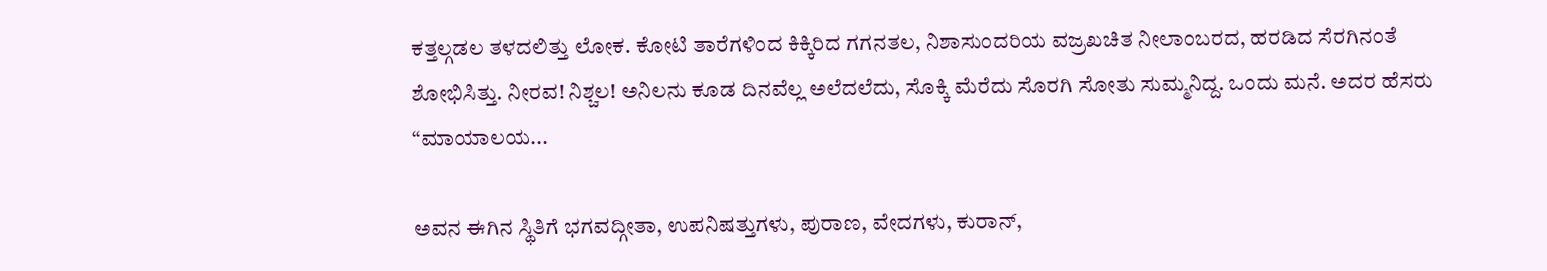ಕತ್ತಲ್ಗಡಲ ತಳದಲಿತ್ತು ಲೋಕ. ಕೋಟಿ ತಾರೆಗಳಿಂದ ಕಿಕ್ಕಿರಿದ ಗಗನತಲ, ನಿಶಾಸುಂದರಿಯ ವಜ್ರಖಚಿತ ನೀಲಾಂಬರದ, ಹರಡಿದ ಸೆರಗಿನಂತೆ ಶೋಭಿಸಿತ್ತು. ನೀರವ! ನಿಶ್ಚಲ! ಅನಿಲನು ಕೂಡ ದಿನವೆಲ್ಲ ಅಲೆದಲೆದು, ಸೊಕ್ಕಿ ಮೆರೆದು ಸೊರಗಿ ಸೋತು ಸುಮ್ಮನಿದ್ದ. ಒಂದು ಮನೆ. ಅದರ ಹೆಸರು “ಮಾಯಾಲಯ...

ಅವನ ಈಗಿನ ಸ್ಥಿತಿಗೆ ಭಗವದ್ಗೀತಾ, ಉಪನಿಷತ್ತುಗಳು, ಪುರಾಣ, ವೇದಗಳು, ಕುರಾನ್,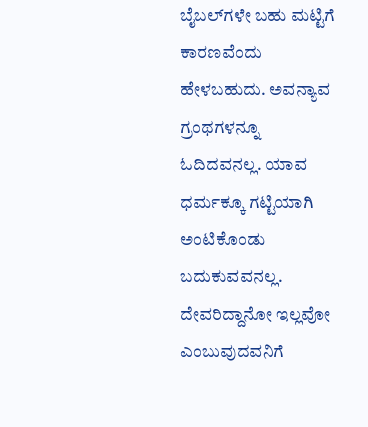ಬೈಬಲ್‌ಗಳೇ ಬಹು ಮಟ್ಟಿಗೆ ಕಾರಣವೆಂದು ಹೇಳಬಹುದು. ಅವನ್ಯಾವ ಗ್ರಂಥಗಳನ್ನೂ ಓದಿದವನಲ್ಲ. ಯಾವ ಧರ್ಮಕ್ಕೂ ಗಟ್ಟಿಯಾಗಿ ಅಂಟಿಕೊಂಡು ಬದುಕುವವನಲ್ಲ. ದೇವರಿದ್ದಾನೋ ಇಲ್ಲವೋ ಎಂಬುವುದವನಿಗೆ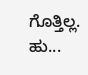ಗೊತ್ತಿಲ್ಲ. ಹು...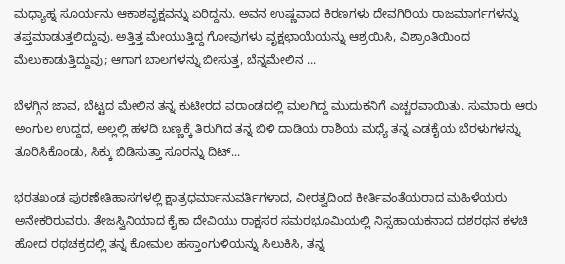ಮಧ್ಯಾಹ್ನ ಸೂರ್ಯನು ಆಕಾಶವೃಕ್ಷವನ್ನು ಏರಿದ್ದನು. ಅವನ ಉಷ್ಣವಾದ ಕಿರಣಗಳು ದೇವಗಿರಿಯ ರಾಜಮಾರ್ಗಗಳನ್ನು ತಪ್ತಮಾಡುತ್ತಲಿದ್ದುವು. ಅತ್ತಿತ್ತ ಮೇಯುತ್ತಿದ್ದ ಗೋವುಗಳು ವೃಕ್ಷಛಾಯೆಯನ್ನು ಆಶ್ರಯಿಸಿ, ವಿಶ್ರಾಂತಿಯಿಂದ ಮೆಲುಕಾಡುತ್ತಿದ್ದುವು; ಆಗಾಗ ಬಾಲಗಳನ್ನು ಬೀಸುತ್ತ, ಬೆನ್ನಮೇಲಿನ ...

ಬೆಳಗ್ಗಿನ ಜಾವ, ಬೆಟ್ಟದ ಮೇಲಿನ ತನ್ನ ಕುಟೀರದ ವರಾಂಡದಲ್ಲಿ ಮಲಗಿದ್ದ ಮುದುಕನಿಗೆ ಎಚ್ಚರವಾಯಿತು. ಸುಮಾರು ಆರು ಅಂಗುಲ ಉದ್ದದ, ಅಲ್ಲಲ್ಲಿ ಹಳದಿ ಬಣ್ಣಕ್ಕೆ ತಿರುಗಿದ ತನ್ನ ಬಿಳಿ ದಾಡಿಯ ರಾಶಿಯ ಮಧ್ಯೆ ತನ್ನ ಎಡಕೈಯ ಬೆರಳುಗಳನ್ನು ತೂರಿಸಿಕೊಂಡು, ಸಿಕ್ಕು ಬಿಡಿಸುತ್ತಾ ಸೂರನ್ನು ದಿಟ್...

ಭರತಖಂಡ ಪುರಣೇತಿಹಾಸಗಳಲ್ಲಿ ಕ್ಷಾತ್ರಧರ್ಮಾನುವರ್ತಿಗಳಾದ, ವೀರತ್ವದಿಂದ ಕೀರ್ತಿವಂತೆಯರಾದ ಮಹಿಳೆಯರು ಅನೇಕರಿರುವರು. ತೇಜಸ್ವಿನಿಯಾದ ಕೈಕಾ ದೇವಿಯು ರಾಕ್ಷಸರ ಸಮರಭೂಮಿಯಲ್ಲಿ ನಿಸ್ಸಹಾಯಕನಾದ ದಶರಥನ ಕಳಚಿ ಹೋದ ರಥಚಕ್ರದಲ್ಲಿ ತನ್ನ ಕೋಮಲ ಹಸ್ತಾಂಗುಳಿಯನ್ನು ಸಿಲುಕಿಸಿ, ತನ್ನ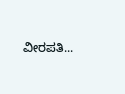ವೀರಪತಿ...